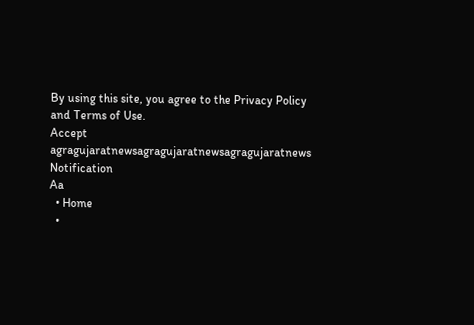By using this site, you agree to the Privacy Policy and Terms of Use.
Accept
agragujaratnewsagragujaratnewsagragujaratnews
Notification
Aa
  • Home
  •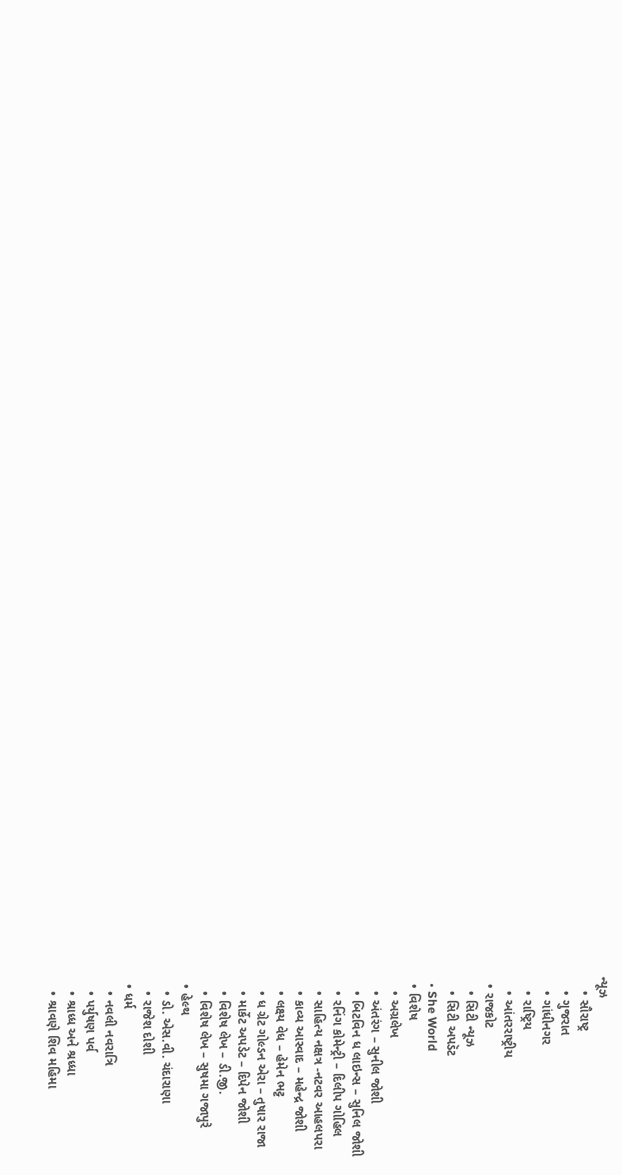ન્યૂઝ
    • સૌરાષ્ટ્ર
    • ગુજરાત
    • ગાંધીનગર
    • રાષ્ટ્રિય
    • આંતરરાષ્ટ્રીય
  • રાજકોટ
    • સિટી ન્યૂઝ
    • સિટી અપડૅટ
  • She World
  • વિશેષ
    • અગ્રલેખ
    • અંતરંગ – સુનીલ જોશી
    • બિટવિન ધ લાઇન્સ – સુનિલ જોશી
    • રનિંગ કોમેન્ટ્રી – દિલીપ ગોહિલ
    • સાહિત્ય નક્ષત્ર -નટવર આહલપરા
    • કાવ્ય આસ્વાદ – મહેન્દ્ર જોશી
    • લક્ષ્ય વેધ – હેમેન ભટ્ટ
    • ધ ગ્રેટ ગોલ્ડન એરા – તુષાર રાજા
    • માર્કેટ અપડેટ – દિપેન જોશી
    • વિશેષ લેખ – ડી.જી.
    • વિશેષ લેખ – સુષમા ગજાપુરે
  • હેલ્થ
    • ડો. એસ.વી. ચંદારાણા
    • રાજેશ દોશી
  • ધર્મ
    • નવલી નવરાત્રિ
    • પર્યુષણ પર્વ
    • શ્રાધ્ધ અને શ્રધ્ધા
    • શ્રાવણે શિવ મહિમા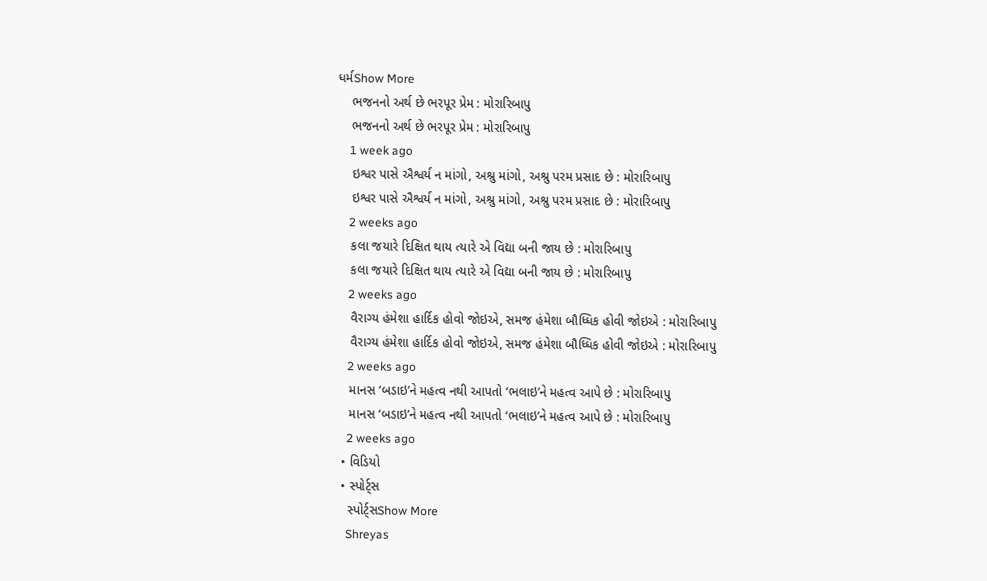ધર્મShow More
    ભજનનો અર્થ છે ભરપૂર પ્રેમ : મોરારિબાપુ
    ભજનનો અર્થ છે ભરપૂર પ્રેમ : મોરારિબાપુ
    1 week ago
    ઇશ્વર પાસે ઐશ્વર્ય ન માંગો, અશ્રુ માંગો, અશ્રુ પરમ પ્રસાદ છે : મોરારિબાપુ
    ઇશ્વર પાસે ઐશ્વર્ય ન માંગો, અશ્રુ માંગો, અશ્રુ પરમ પ્રસાદ છે : મોરારિબાપુ
    2 weeks ago
    કલા જયારે દિક્ષિત થાય ત્યારે એ વિદ્યા બની જાય છે : મોરારિબાપુ
    કલા જયારે દિક્ષિત થાય ત્યારે એ વિદ્યા બની જાય છે : મોરારિબાપુ
    2 weeks ago
    વૈરાગ્ય હંમેશા હાર્દિક હોવો જોઇએ, સમજ હંમેશા બૌધ્ધિક હોવી જોઇએ : મોરારિબાપુ
    વૈરાગ્ય હંમેશા હાર્દિક હોવો જોઇએ, સમજ હંમેશા બૌધ્ધિક હોવી જોઇએ : મોરારિબાપુ
    2 weeks ago
    માનસ ‘બડાઇ’ને મહત્વ નથી આપતો ‘ભલાઇ’ને મહત્વ આપે છે : મોરારિબાપુ
    માનસ ‘બડાઇ’ને મહત્વ નથી આપતો ‘ભલાઇ’ને મહત્વ આપે છે : મોરારિબાપુ
    2 weeks ago
  • વિડિયો
  • સ્પોર્ટ્સ
    સ્પોર્ટ્સShow More
    Shreyas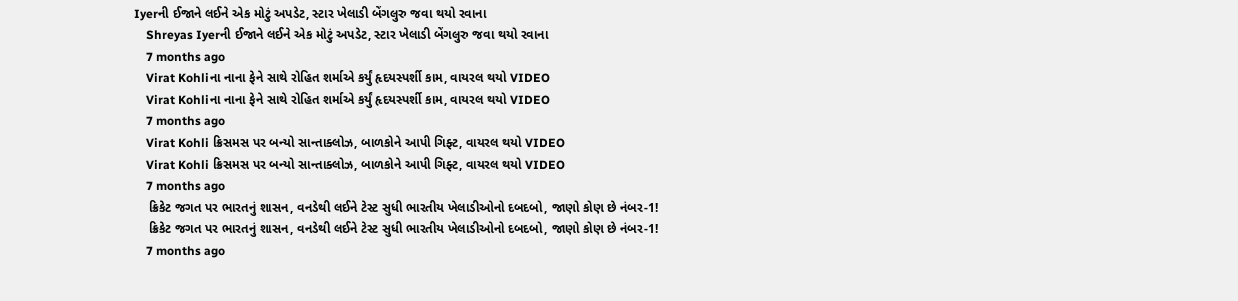Iyerની ઈજાને લઈને એક મોટું અપડેટ, સ્ટાર ખેલાડી બેંગલુરુ જવા થયો રવાના
    Shreyas Iyerની ઈજાને લઈને એક મોટું અપડેટ, સ્ટાર ખેલાડી બેંગલુરુ જવા થયો રવાના
    7 months ago
    Virat Kohliના નાના ફેને સાથે રોહિત શર્માએ કર્યું હૃદયસ્પર્શી કામ, વાયરલ થયો VIDEO
    Virat Kohliના નાના ફેને સાથે રોહિત શર્માએ કર્યું હૃદયસ્પર્શી કામ, વાયરલ થયો VIDEO
    7 months ago
    Virat Kohli ક્રિસમસ પર બન્યો સાન્તાક્લોઝ, બાળકોને આપી ગિફ્ટ, વાયરલ થયો VIDEO
    Virat Kohli ક્રિસમસ પર બન્યો સાન્તાક્લોઝ, બાળકોને આપી ગિફ્ટ, વાયરલ થયો VIDEO
    7 months ago
    ક્રિકેટ જગત પર ભારતનું શાસન, વનડેથી લઈને ટેસ્ટ સુધી ભારતીય ખેલાડીઓનો દબદબો, જાણો કોણ છે નંબર-1!
    ક્રિકેટ જગત પર ભારતનું શાસન, વનડેથી લઈને ટેસ્ટ સુધી ભારતીય ખેલાડીઓનો દબદબો, જાણો કોણ છે નંબર-1!
    7 months ago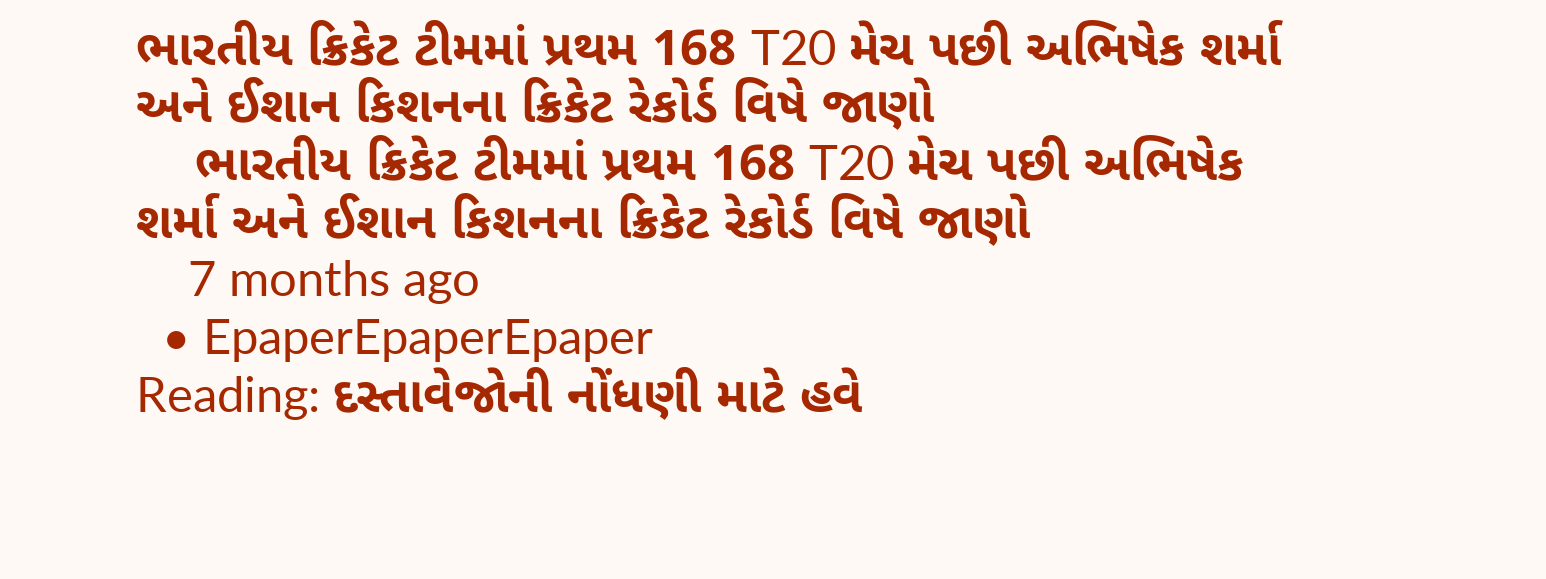ભારતીય ક્રિકેટ ટીમમાં પ્રથમ 168 T20 મેચ પછી અભિષેક શર્મા અને ઈશાન કિશનના ક્રિકેટ રેકોર્ડ વિષે જાણો
    ભારતીય ક્રિકેટ ટીમમાં પ્રથમ 168 T20 મેચ પછી અભિષેક શર્મા અને ઈશાન કિશનના ક્રિકેટ રેકોર્ડ વિષે જાણો
    7 months ago
  • EpaperEpaperEpaper
Reading: દસ્તાવેજોની નોંધણી માટે હવે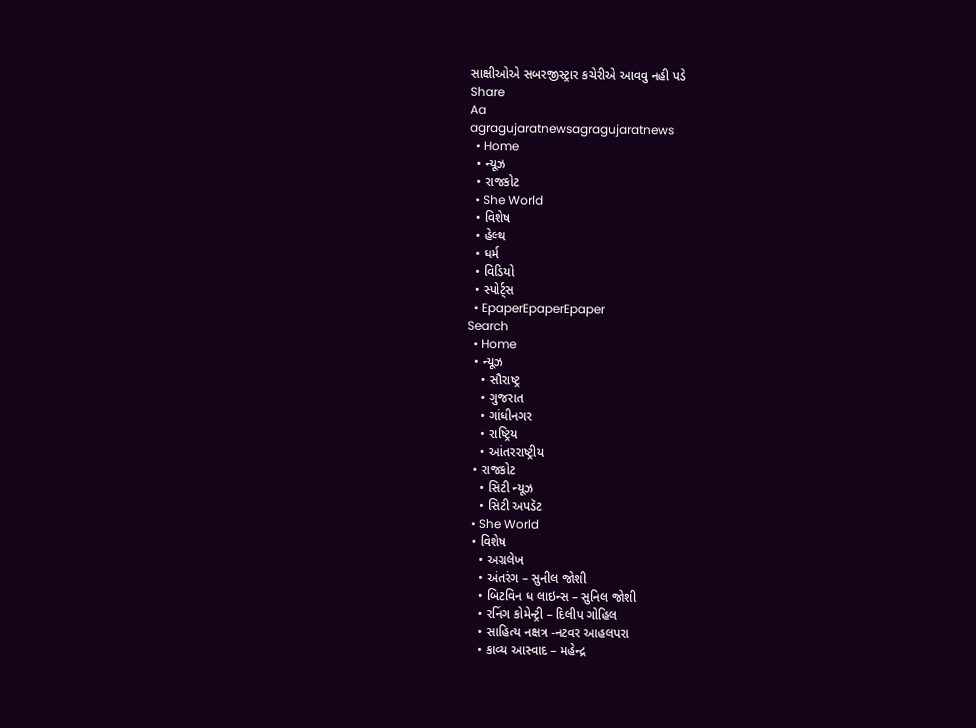સાક્ષીઓએ સબરજીસ્ટ્રાર કચેરીએ આવવુ નહી પડે
Share
Aa
agragujaratnewsagragujaratnews
  • Home
  • ન્યૂઝ
  • રાજકોટ
  • She World
  • વિશેષ
  • હેલ્થ
  • ધર્મ
  • વિડિયો
  • સ્પોર્ટ્સ
  • EpaperEpaperEpaper
Search
  • Home
  • ન્યૂઝ
    • સૌરાષ્ટ્ર
    • ગુજરાત
    • ગાંધીનગર
    • રાષ્ટ્રિય
    • આંતરરાષ્ટ્રીય
  • રાજકોટ
    • સિટી ન્યૂઝ
    • સિટી અપડૅટ
  • She World
  • વિશેષ
    • અગ્રલેખ
    • અંતરંગ – સુનીલ જોશી
    • બિટવિન ધ લાઇન્સ – સુનિલ જોશી
    • રનિંગ કોમેન્ટ્રી – દિલીપ ગોહિલ
    • સાહિત્ય નક્ષત્ર -નટવર આહલપરા
    • કાવ્ય આસ્વાદ – મહેન્દ્ર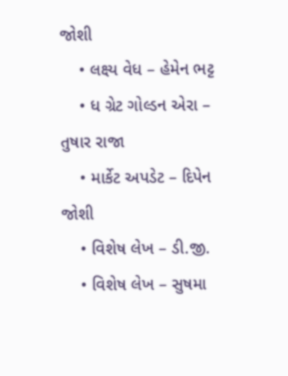જોશી
    • લક્ષ્ય વેધ – હેમેન ભટ્ટ
    • ધ ગ્રેટ ગોલ્ડન એરા – તુષાર રાજા
    • માર્કેટ અપડેટ – દિપેન જોશી
    • વિશેષ લેખ – ડી.જી.
    • વિશેષ લેખ – સુષમા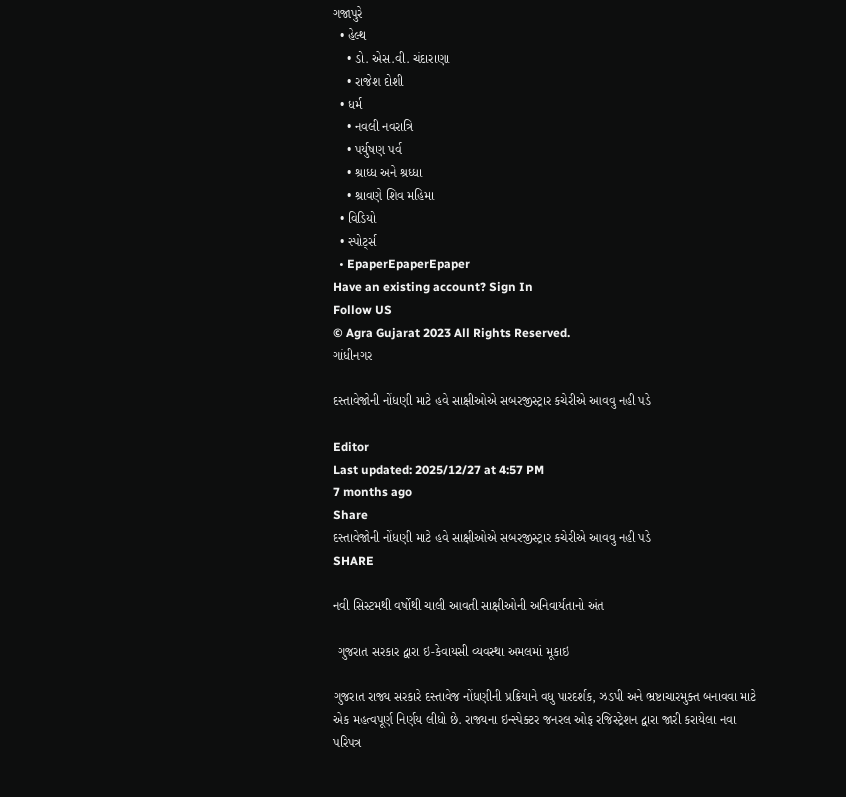ગજાપુરે
  • હેલ્થ
    • ડો. એસ.વી. ચંદારાણા
    • રાજેશ દોશી
  • ધર્મ
    • નવલી નવરાત્રિ
    • પર્યુષણ પર્વ
    • શ્રાધ્ધ અને શ્રધ્ધા
    • શ્રાવણે શિવ મહિમા
  • વિડિયો
  • સ્પોર્ટ્સ
  • EpaperEpaperEpaper
Have an existing account? Sign In
Follow US
© Agra Gujarat 2023 All Rights Reserved.
ગાંધીનગર

દસ્તાવેજોની નોંધણી માટે હવે સાક્ષીઓએ સબરજીસ્ટ્રાર કચેરીએ આવવુ નહી પડે

Editor
Last updated: 2025/12/27 at 4:57 PM
7 months ago
Share
દસ્તાવેજોની નોંધણી માટે હવે સાક્ષીઓએ સબરજીસ્ટ્રાર કચેરીએ આવવુ નહી પડે
SHARE

નવી સિસ્ટમથી વર્ષોથી ચાલી આવતી સાક્ષીઓની અનિવાર્યતાનો અંત

 ગુજરાત સરકાર દ્વારા ઇ-કેવાયસી વ્યવસ્થા અમલમાં મૂકાઇ

ગુજરાત રાજ્ય સરકારે દસ્તાવેજ નોંધણીની પ્રક્રિયાને વધુ પારદર્શક, ઝડપી અને ભ્રષ્ટાચારમુક્ત બનાવવા માટે એક મહત્વપૂર્ણ નિર્ણય લીધો છે. રાજ્યના ઇન્સ્પેક્ટર જનરલ ઓફ રજિસ્ટ્રેશન દ્વારા જારી કરાયેલા નવા પરિપત્ર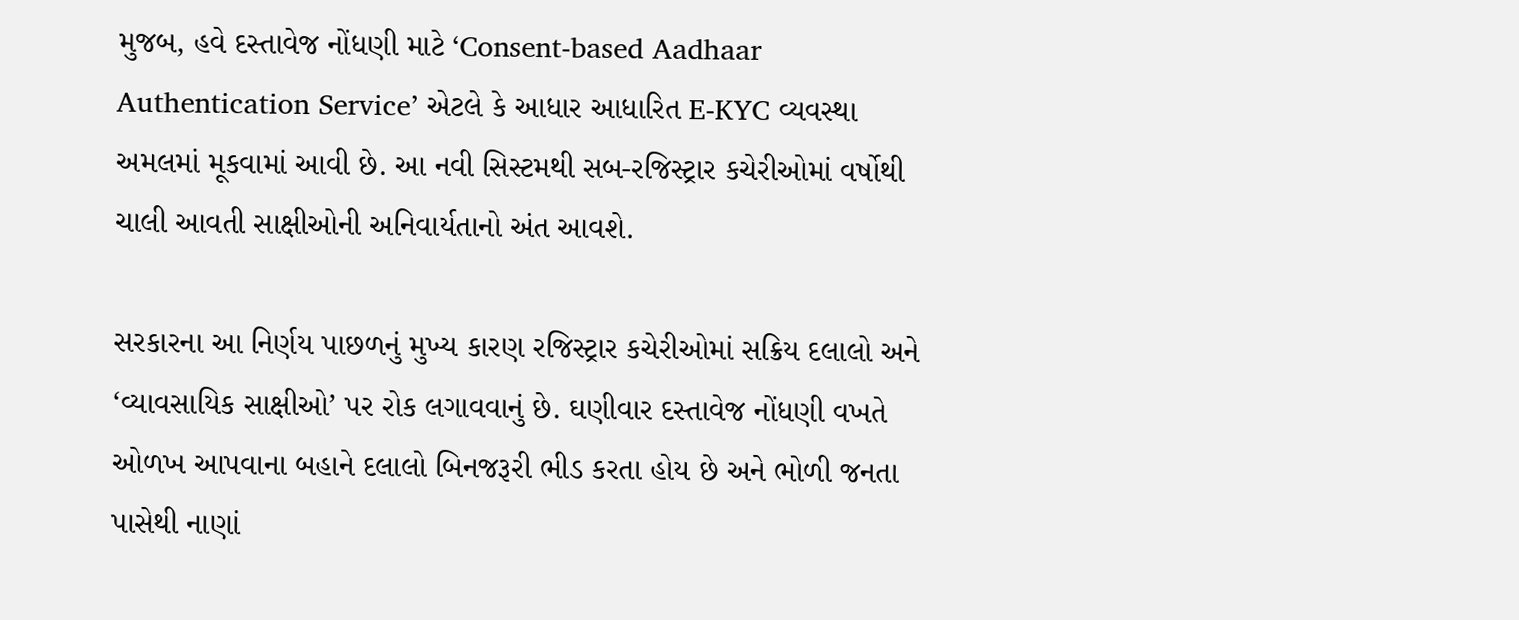મુજબ, હવે દસ્તાવેજ નોંધણી માટે ‘Consent-based Aadhaar Authentication Service’ એટલે કે આધાર આધારિત E-KYC વ્યવસ્થા અમલમાં મૂકવામાં આવી છે. આ નવી સિસ્ટમથી સબ-રજિસ્ટ્રાર કચેરીઓમાં વર્ષોથી ચાલી આવતી સાક્ષીઓની અનિવાર્યતાનો અંત આવશે.

સરકારના આ નિર્ણય પાછળનું મુખ્ય કારણ રજિસ્ટ્રાર કચેરીઓમાં સક્રિય દલાલો અને ‘વ્યાવસાયિક સાક્ષીઓ’ પર રોક લગાવવાનું છે. ઘણીવાર દસ્તાવેજ નોંધણી વખતે ઓળખ આપવાના બહાને દલાલો બિનજરૂરી ભીડ કરતા હોય છે અને ભોળી જનતા પાસેથી નાણાં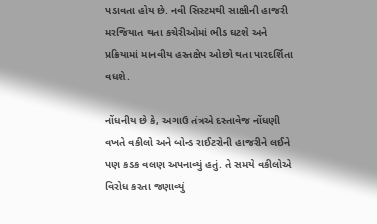પડાવતા હોય છે. નવી સિસ્ટમથી સાક્ષીની હાજરી મરજિયાત થતા કચેરીઓમાં ભીડ ઘટશે અને પ્રક્રિયામાં માનવીય હસ્તક્ષેપ ઓછો થતા પારદર્શિતા વધશે.

નોંધનીય છે કે, અગાઉ તંત્રએ દસ્તાવેજ નોંધણી વખતે વકીલો અને બોન્ડ રાઈટરોની હાજરીને લઈને પણ કડક વલણ અપનાવ્યું હતું. તે સમયે વકીલોએ વિરોધ કરતા જણાવ્યું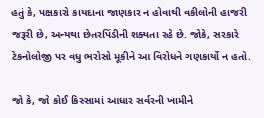હતું કે, પક્ષકારો કાયદાના જાણકાર ન હોવાથી વકીલોની હાજરી જરૂરી છે, અન્યથા છેતરપિંડીની શક્યતા રહે છે. જોકે, સરકારે ટેકનોલોજી પર વધુ ભરોસો મૂકીને આ વિરોધને ગણકાર્યો ન હતો.

જો કે, જો કોઈ કિસ્સામાં આધાર સર્વરની ખામીને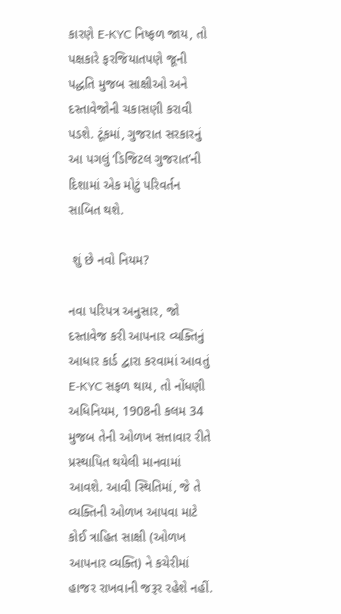કારણે E-KYC નિષ્ફળ જાય, તો પક્ષકારે ફરજિયાતપણે જૂની પદ્ધતિ મુજબ સાક્ષીઓ અને દસ્તાવેજોની ચકાસણી કરાવી પડશે. ટૂંકમાં, ગુજરાત સરકારનું આ પગલું ‘ડિજિટલ ગુજરાત’ની દિશામાં એક મોટું પરિવર્તન સાબિત થશે.

 શું છે નવો નિયમ?

નવા પરિપત્ર અનુસાર, જો દસ્તાવેજ કરી આપનાર વ્યક્તિનું આધાર કાર્ડ દ્વારા કરવામાં આવતું E-KYC સફળ થાય, તો નોંધણી અધિનિયમ, 1908ની કલમ 34 મુજબ તેની ઓળખ સત્તાવાર રીતે પ્રસ્થાપિત થયેલી માનવામાં આવશે. આવી સ્થિતિમાં, જે તે વ્યક્તિની ઓળખ આપવા માટે કોઈ ત્રાહિત સાક્ષી (ઓળખ આપનાર વ્યક્તિ) ને કચેરીમાં હાજર રાખવાની જરૂર રહેશે નહીં.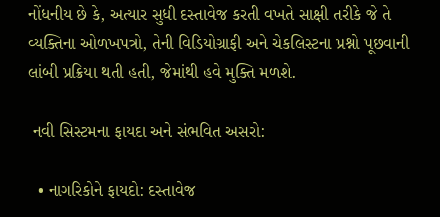નોંધનીય છે કે, અત્યાર સુધી દસ્તાવેજ કરતી વખતે સાક્ષી તરીકે જે તે વ્યક્તિના ઓળખપત્રો, તેની વિડિયોગ્રાફી અને ચેકલિસ્ટના પ્રશ્નો પૂછવાની લાંબી પ્રક્રિયા થતી હતી, જેમાંથી હવે મુક્તિ મળશે.

 નવી સિસ્ટમના ફાયદા અને સંભવિત અસરો:

  • નાગરિકોને ફાયદો: દસ્તાવેજ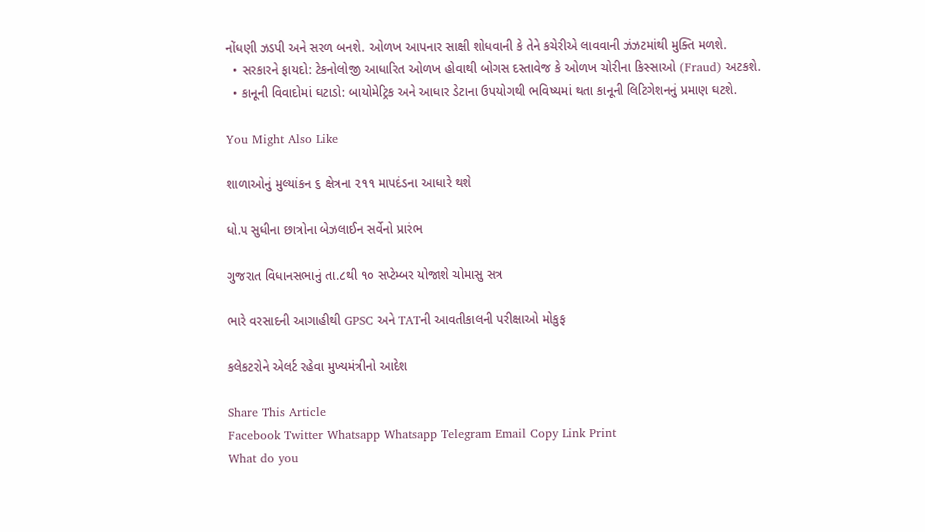નોંધણી ઝડપી અને સરળ બનશે. ઓળખ આપનાર સાક્ષી શોધવાની કે તેને કચેરીએ લાવવાની ઝંઝટમાંથી મુક્તિ મળશે.
  • સરકારને ફાયદો: ટેકનોલોજી આધારિત ઓળખ હોવાથી બોગસ દસ્તાવેજ કે ઓળખ ચોરીના કિસ્સાઓ (Fraud) અટકશે.
  • કાનૂની વિવાદોમાં ઘટાડો: બાયોમેટ્રિક અને આધાર ડેટાના ઉપયોગથી ભવિષ્યમાં થતા કાનૂની લિટિગેશનનું પ્રમાણ ઘટશે.

You Might Also Like

શાળાઓનું મુલ્યાંકન ૬ ક્ષેત્રના ૨૧૧ માપદંડના આધારે થશે

ધો.૫ સુધીના છાત્રોના બેઝલાઈન સર્વેનો પ્રારંભ

ગુજરાત વિધાનસભાનું તા.૮થી ૧૦ સપ્ટેમ્બર યોજાશે ચોમાસુ સત્ર

ભારે વરસાદની આગાહીથી GPSC અને TATની આવતીકાલની પરીક્ષાઓ મોકુફ

કલેકટરોને એલર્ટ રહેવા મુખ્યમંત્રીનો આદેશ

Share This Article
Facebook Twitter Whatsapp Whatsapp Telegram Email Copy Link Print
What do you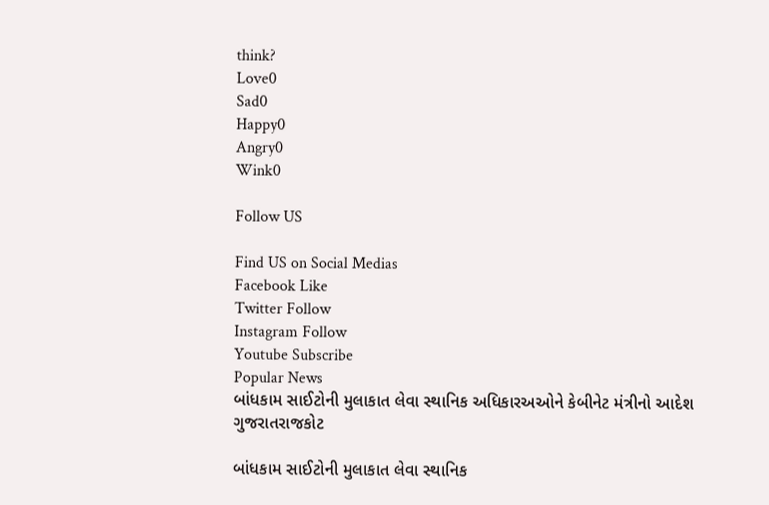think?
Love0
Sad0
Happy0
Angry0
Wink0

Follow US

Find US on Social Medias
Facebook Like
Twitter Follow
Instagram Follow
Youtube Subscribe
Popular News
બાંધકામ સાઈટોની મુલાકાત લેવા સ્થાનિક અધિકારઅઓને કેબીનેટ મંત્રીનો આદેશ
ગુજરાતરાજકોટ

બાંધકામ સાઈટોની મુલાકાત લેવા સ્થાનિક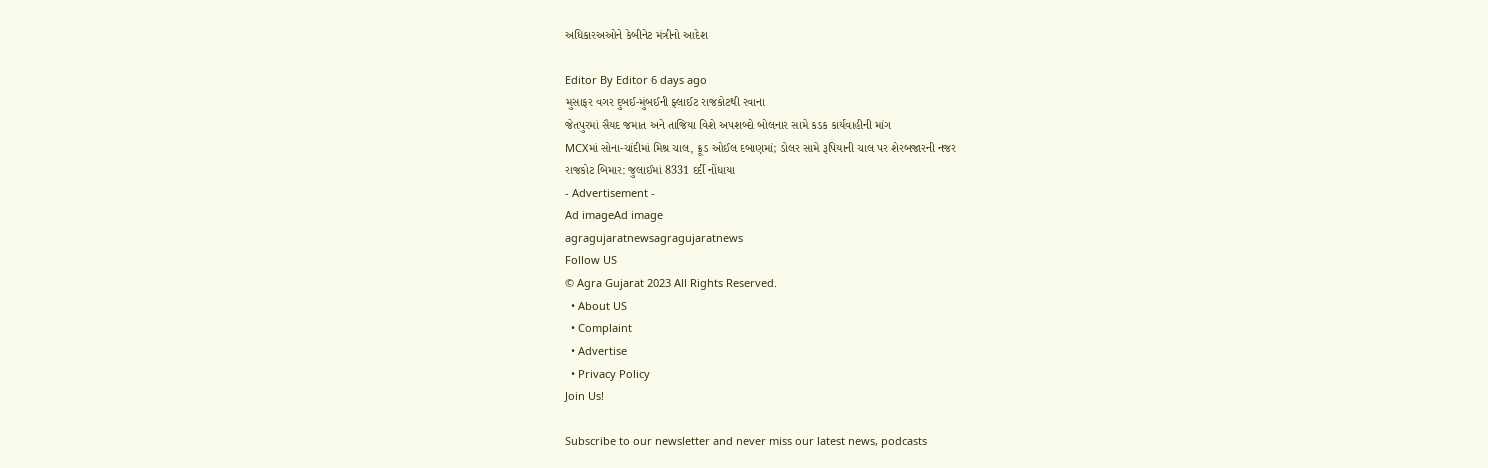અધિકારઅઓને કેબીનેટ મંત્રીનો આદેશ

Editor By Editor 6 days ago
મુસાફર વગર દુબઈ-મુંબઈની ફ્લાઈટ રાજકોટથી રવાના
જેતપુરમાં સૈયદ જમાત અને તાજિયા વિશે અપશબ્દો બોલનાર સામે કડક કાર્યવાહીની માંગ
MCXમાં સોના-ચાંદીમાં મિશ્ર ચાલ, ક્રૂડ ઓઈલ દબાણમાં; ડોલર સામે રૂપિયાની ચાલ પર શેરબજારની નજર
રાજકોટ બિમાર: જુલાઈમાં 8331 દર્દી નોંધાયા
- Advertisement -
Ad imageAd image
agragujaratnewsagragujaratnews
Follow US
© Agra Gujarat 2023 All Rights Reserved.
  • About US
  • Complaint
  • Advertise
  • Privacy Policy
Join Us!

Subscribe to our newsletter and never miss our latest news, podcasts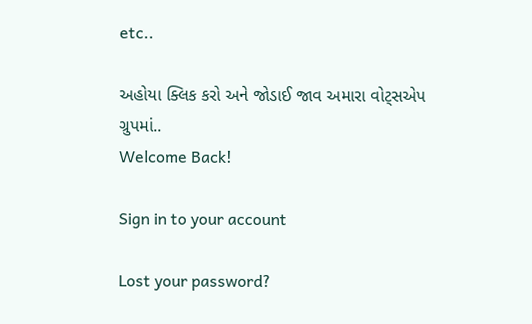etc..

અહોયા ક્લિક કરો અને જોડાઈ જાવ અમારા વોટ્સએપ ગ્રુપમાં..
Welcome Back!

Sign in to your account

Lost your password?